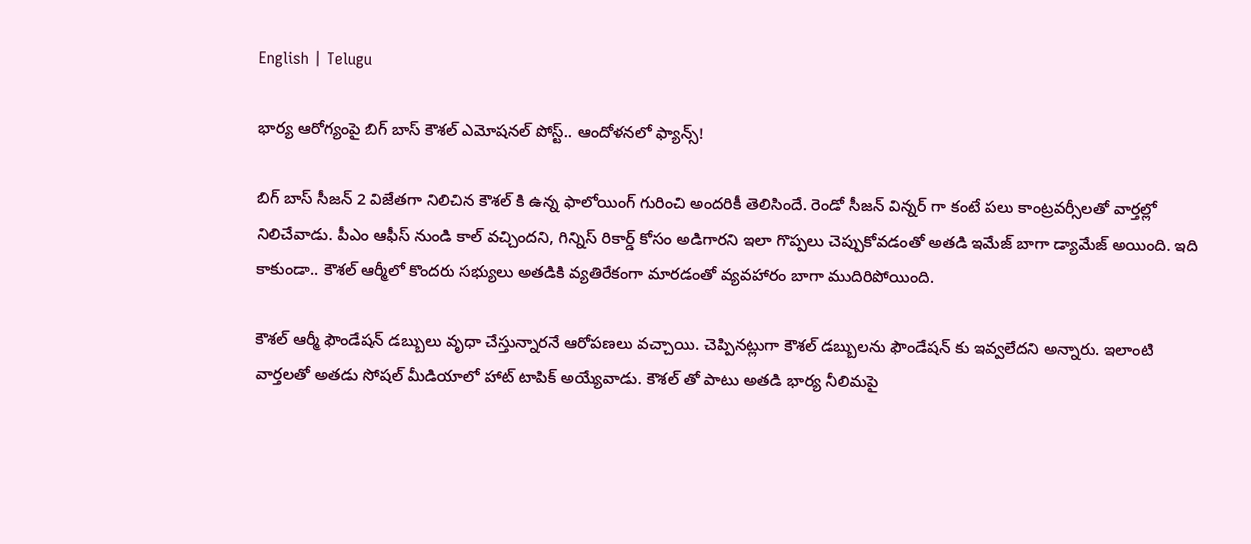English | Telugu

భార్య ఆరోగ్యంపై బిగ్ బాస్ కౌశల్ ఎమోష‌న‌ల్‌ పోస్ట్.. ఆందోళ‌న‌లో ఫ్యాన్స్‌!

బిగ్ బాస్ సీజన్ 2 విజేతగా నిలిచిన కౌశల్ కి ఉన్న ఫాలోయింగ్ గురించి అందరికీ తెలిసిందే. రెండో సీజన్ విన్నర్ గా కంటే పలు కాంట్రవర్సీలతో వార్తల్లో నిలిచేవాడు. పీఎం ఆఫీస్ నుండి కాల్ వచ్చిందని, గిన్నిస్ రికార్డ్ కోసం అడిగారని ఇలా గొప్పలు చెప్పుకోవడంతో అతడి ఇమేజ్ బాగా డ్యామేజ్ అయింది. ఇది కాకుండా.. కౌశల్ ఆర్మీలో కొందరు సభ్యులు అతడికి వ్యతిరేకంగా మారడంతో వ్యవహారం బాగా ముదిరిపోయింది.

కౌశల్ ఆర్మీ ఫౌండేషన్ డబ్బులు వృధా చేస్తున్నారనే ఆరోపణలు వచ్చాయి. చెప్పినట్లుగా కౌశల్ డబ్బులను ఫౌండేషన్ కు ఇవ్వలేదని అన్నారు. ఇలాంటి వార్తలతో అతడు సోషల్ మీడియాలో హాట్ టాపిక్ అయ్యేవాడు. కౌశల్ తో పాటు అతడి భార్య నీలిమపై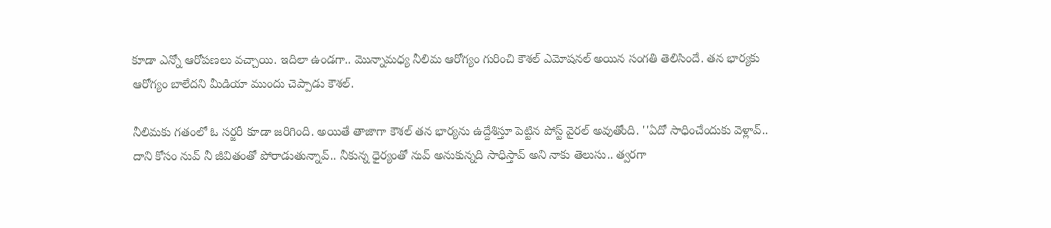కూడా ఎన్నో ఆరోపణలు వచ్చాయి. ఇదిలా ఉండగా.. మొన్నామధ్య నీలిమ ఆరోగ్యం గురించి కౌశల్ ఎమోషనల్ అయిన సంగతి తెలిసిందే. తన భార్యకు ఆరోగ్యం బాలేదని మీడియా ముందు చెప్పాడు కౌశల్.

నీలిమకు గతంలో ఓ సర్జరీ కూడా జరిగింది. అయితే తాజాగా కౌశల్ తన భార్యను ఉద్దేశిస్తూ పెట్టిన పోస్ట్ వైరల్ అవుతోంది. ''ఏదో సాధించేందుకు వెళ్లావ్.. దాని కోసం నువ్ నీ జీవితంతో పోరాడుతున్నావ్.. నీకున్న ధైర్యంతో నువ్ అనుకున్నది సాధిస్తావ్ అని నాకు తెలుసు.. త్వరగా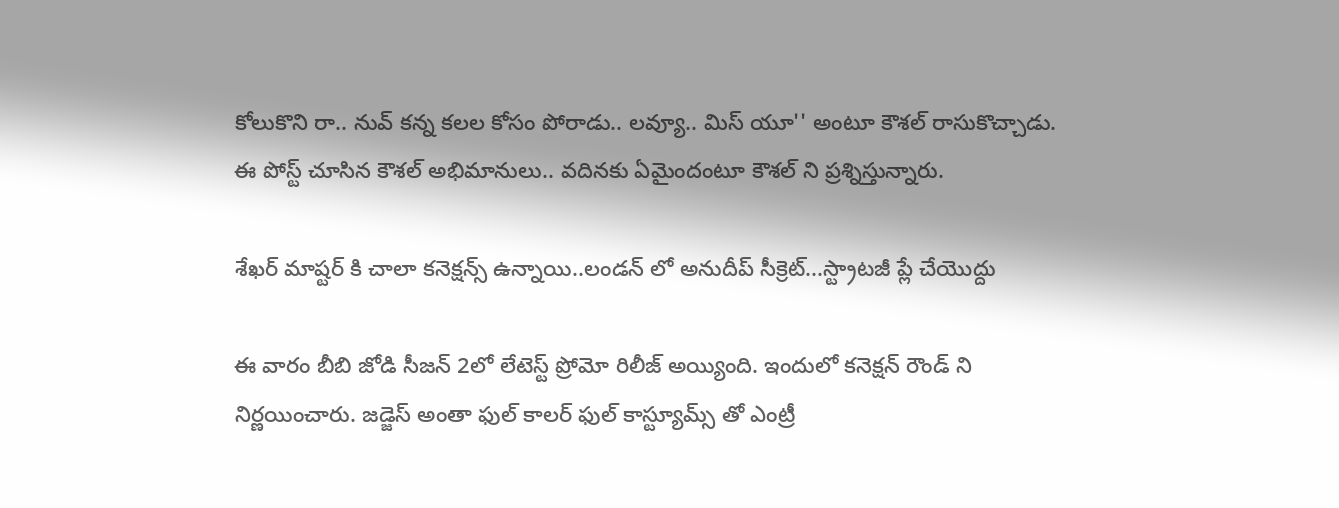కోలుకొని రా.. నువ్ కన్న కలల కోసం పోరాడు.. లవ్యూ.. మిస్ యూ'' అంటూ కౌశల్ రాసుకొచ్చాడు. ఈ పోస్ట్ చూసిన కౌశల్ అభిమానులు.. వదినకు ఏమైందంటూ కౌశల్ ని ప్రశ్నిస్తున్నారు.

శేఖర్ మాష్టర్ కి చాలా కనెక్షన్స్ ఉన్నాయి..లండన్ లో అనుదీప్ సీక్రెట్...స్ట్రాటజీ ప్లే చేయొద్దు

ఈ వారం బీబి జోడి సీజన్ 2లో లేటెస్ట్ ప్రోమో రిలీజ్ అయ్యింది. ఇందులో కనెక్షన్ రౌండ్ ని నిర్ణయించారు. జడ్జెస్ అంతా ఫుల్ కాలర్ ఫుల్ కాస్ట్యూమ్స్ తో ఎంట్రీ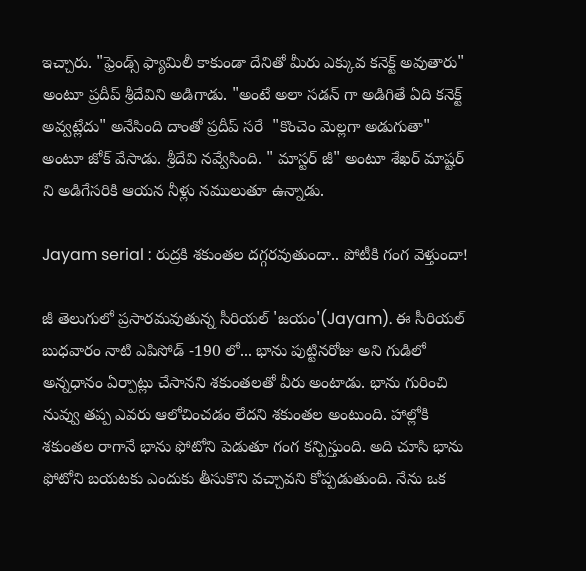ఇచ్చారు. "ఫ్రెండ్స్ ఫ్యామిలీ కాకుండా దేనితో మీరు ఎక్కువ కనెక్ట్ అవుతారు" అంటూ ప్రదీప్ శ్రీదేవిని అడిగాడు. "అంటే అలా సడన్ గా అడిగితే ఏది కనెక్ట్ అవ్వట్లేదు" అనేసింది దాంతో ప్రదీప్ సరే  "కొంచెం మెల్లగా అడుగుతా" అంటూ జోక్ వేసాడు. శ్రీదేవి నవ్వేసింది. " మాస్టర్ జీ" అంటూ శేఖర్ మాష్టర్ ని అడిగేసరికి ఆయన నీళ్లు నములుతూ ఉన్నాడు.

Jayam serial : రుద్రకి శకుంతల దగ్గరవుతుందా.. పోటీకి గంగ వెళ్తుందా!

జీ తెలుగులో ప్రసారమవుతున్న సీరియల్ 'జయం'(Jayam). ఈ సీరియల్ బుధవారం నాటి ఎపిసోడ్ -190 లో... భాను పుట్టినరోజు అని గుడిలో అన్నధానం ఏర్పాట్లు చేసానని శకుంతలతో వీరు అంటాడు. భాను గురించి నువ్వు తప్ప ఎవరు ఆలోచించడం లేదని శకుంతల అంటుంది. హాల్లోకి శకుంతల రాగానే భాను ఫోటోని పెడుతూ గంగ కన్పిస్తుంది. అది చూసి భాను ఫోటోని బయటకు ఎందుకు తీసుకొని వచ్చావని కోప్పడుతుంది. నేను ఒక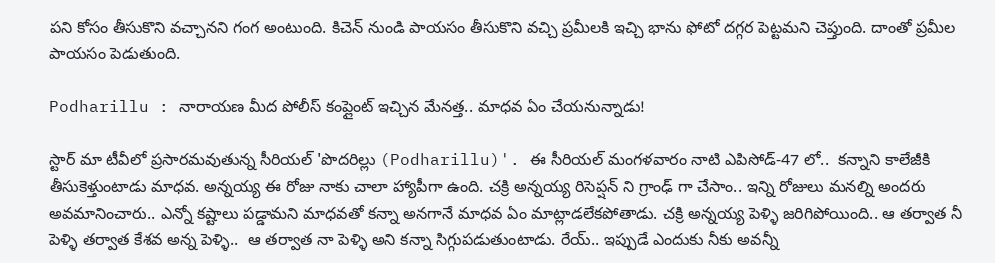పని కోసం తీసుకొని వచ్చానని గంగ అంటుంది. కిచెన్ నుండి పాయసం తీసుకొని వచ్చి ప్రమీలకి ఇచ్చి భాను ఫోటో దగ్గర పెట్టమని చెప్తుంది. దాంతో ప్రమీల పాయసం పెడుతుంది.

Podharillu : నారాయణ మీద పోలీస్ కంప్లైంట్ ఇచ్చిన మేనత్త.. మాధవ ఏం చేయనున్నాడు!

స్టార్ మా టీవీలో ప్రసారమవుతున్న సీరియల్ 'పొదరిల్లు (Podharillu)'. ఈ సీరియల్ మంగళవారం నాటి ఎపిసోడ్-47 లో..  కన్నాని కాలేజీకి తీసుకెళ్తుంటాడు మాధవ. అన్నయ్య ఈ రోజు నాకు చాలా హ్యాపీగా ఉంది. చక్రి అన్నయ్య రిసెప్షన్ ని గ్రాంఢ్ గా చేసాం.. ఇన్ని రోజులు మనల్ని అందరు అవమానించారు.. ఎన్నో కష్టాలు పడ్డామని మాధవతో కన్నా అనగానే మాధవ ఏం మాట్లాడలేకపోతాడు. చక్రి అన్నయ్య పెళ్ళి జరిగిపోయింది.. ఆ తర్వాత నీ పెళ్ళి తర్వాత కేశవ అన్న పెళ్ళి..  ఆ తర్వాత నా పెళ్ళి అని కన్నా సిగ్గుపడుతుంటాడు. రేయ్.. ఇప్పుడే ఎందుకు నీకు అవన్నీ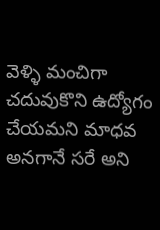వెళ్ళి మంచిగా చదువుకొని ఉద్యోగం చేయమని మాధవ అనగానే సరే అని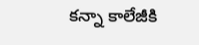కన్నా కాలేజీకి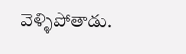వెళ్ళిపోతాడు.